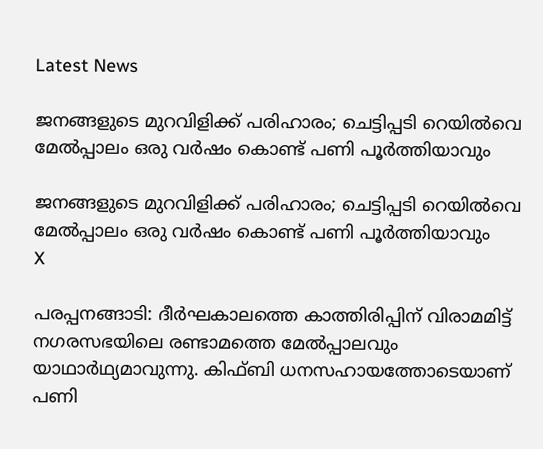Latest News

ജനങ്ങളുടെ മുറവിളിക്ക് പരിഹാരം; ചെട്ടിപ്പടി റെയില്‍വെ മേല്‍പ്പാലം ഒരു വര്‍ഷം കൊണ്ട് പണി പൂര്‍ത്തിയാവും

ജനങ്ങളുടെ മുറവിളിക്ക് പരിഹാരം; ചെട്ടിപ്പടി റെയില്‍വെ മേല്‍പ്പാലം ഒരു വര്‍ഷം കൊണ്ട് പണി പൂര്‍ത്തിയാവും
X

പരപ്പനങ്ങാടി: ദീര്‍ഘകാലത്തെ കാത്തിരിപ്പിന് വിരാമമിട്ട് നഗരസഭയിലെ രണ്ടാമത്തെ മേല്‍പ്പാലവും യാഥാര്‍ഥ്യമാവുന്നു. കിഫ്ബി ധനസഹായത്തോടെയാണ് പണി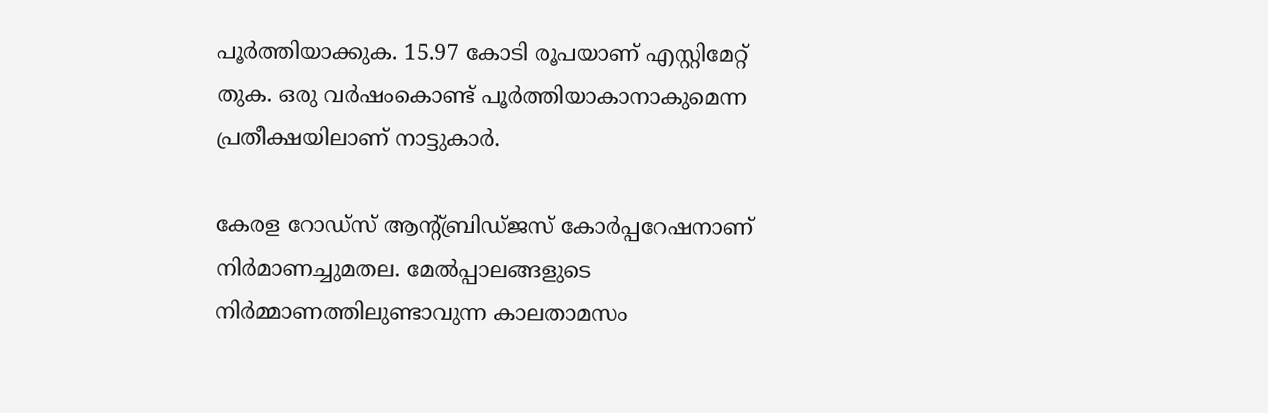പൂര്‍ത്തിയാക്കുക. 15.97 കോടി രൂപയാണ് എസ്റ്റിമേറ്റ് തുക. ഒരു വര്‍ഷംകൊണ്ട് പൂര്‍ത്തിയാകാനാകുമെന്ന പ്രതീക്ഷയിലാണ് നാട്ടുകാര്‍.

കേരള റോഡ്‌സ് ആന്റ്ബ്രിഡ്ജസ് കോര്‍പ്പറേഷനാണ് നിര്‍മാണച്ചുമതല. മേല്‍പ്പാലങ്ങളുടെ നിര്‍മ്മാണത്തിലുണ്ടാവുന്ന കാലതാമസം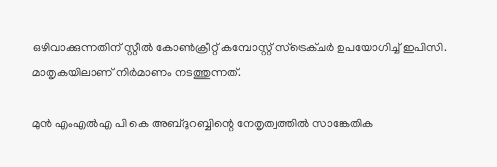ഒഴിവാക്കുന്നതിന് സ്റ്റീല്‍ കോണ്‍ക്രീറ്റ് കമ്പോസ്റ്റ് സ്‌ട്രെക്ചര്‍ ഉപയോഗിച്ച് ഇപിസി. മാതൃകയിലാണ് നിര്‍മാണം നടത്തുന്നത്.

മുന്‍ എംഎല്‍എ പി കെ അബ്ദുറബ്ബിന്റെ നേതൃത്വത്തില്‍ സാങ്കേതിക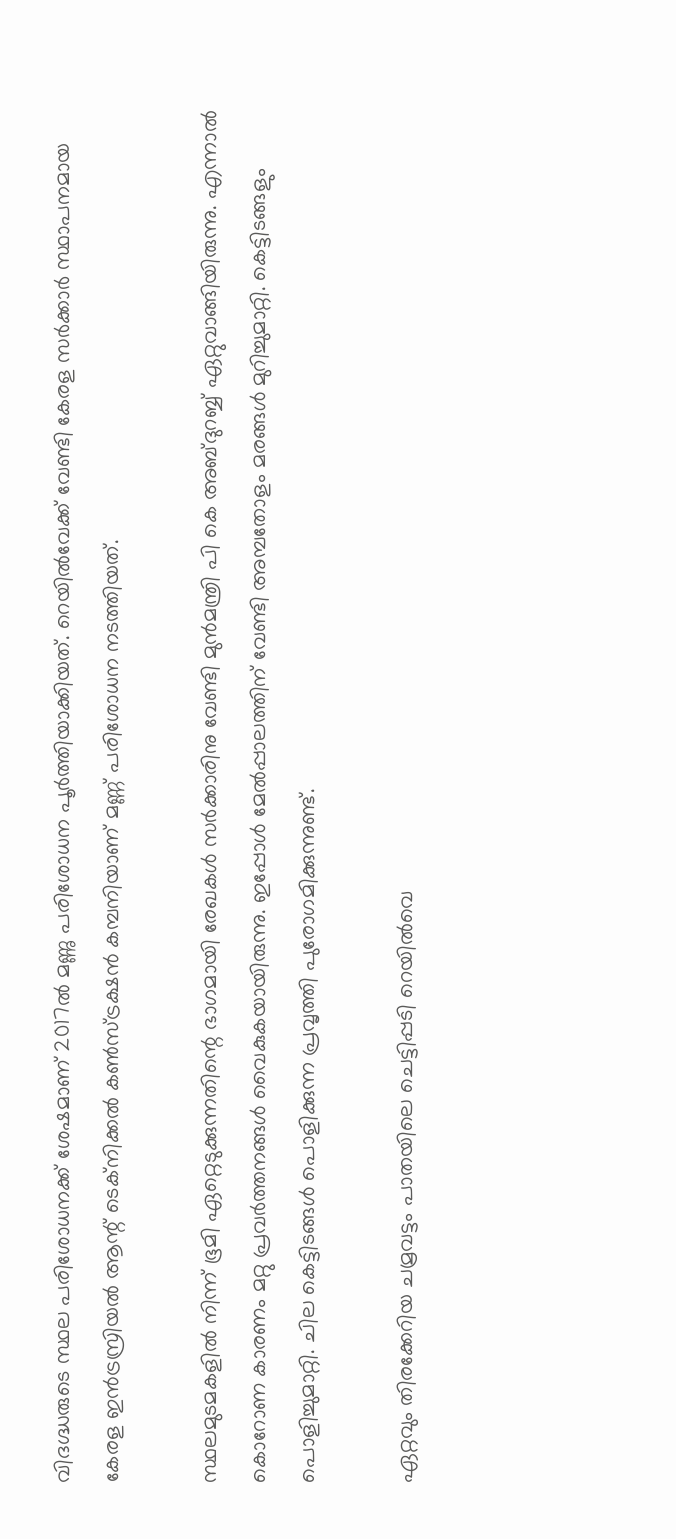വിദഗ്ദ്ധരുടെ സ്ഥല പരിശോധനക്ക് ശേഷമാണ് 2017ല്‍ മണ്ണു പരിശോധന പൂര്‍ത്തിയാക്കിയത്. റെയില്‍വേക്ക് വേണ്ടി കേരള സര്‍ക്കാര്‍ സ്ഥാപനമായ കേരള ഇന്‍ട്രസ്രിയല്‍ ആന്റ് ടെക്‌നിക്കല്‍ കണ്‍സ്ട്രക്ഷന്‍ കമ്പനിയാണ് മണ്ണ് പരിശോധന നടത്തിയത്.

സ്ഥലമുടമകളില്‍ നിന്ന് ഭൂമി ഏറ്റെടുക്കുന്നതിന്റെ ഭാഗമായി രേഖകള്‍ സര്‍ക്കാരിനു വേണ്ടി മുന്‍മന്ത്രി പി കെ അബ്ദുറബ്ബ് ഏറ്റുവാങ്ങിയിരുന്നു. എന്നാല്‍ കൊറോണ കാരണം മറ്റു പ്രവര്‍ത്തനങ്ങള്‍ വൈകുകയായിരുന്നു. ഇപ്പോള്‍ മേല്‍പ്പാലത്തിന് വേണ്ടി അമ്പതോളം മരങ്ങള്‍ മുറിച്ചുമാറ്റി. കെട്ടിടങ്ങളും പൊളിച്ചുമാറ്റി. ചില കെട്ടിടങ്ങള്‍ പൊളിക്കുന്ന പ്രവൃത്തി പുരോഗമിക്കുന്നുണ്ട്.

ഏറ്റവും തിരക്കേറിയ ചമ്രവട്ടം പാതയിലെ ചെട്ടിപ്പടി റെയില്‍വെ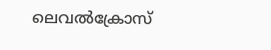ലെവല്‍ക്രോസ്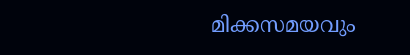മിക്കസമയവും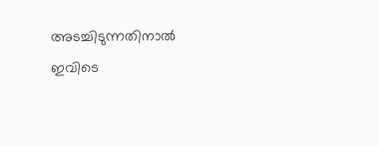അടച്ചിടുന്നതിനാല്‍ ഇവിടെ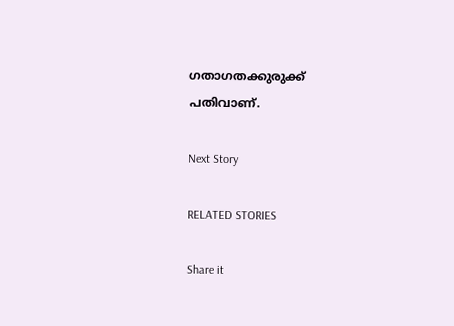ഗതാഗതക്കുരുക്ക് പതിവാണ്.

Next Story

RELATED STORIES

Share it